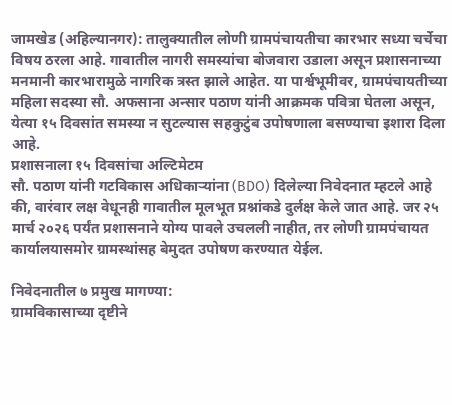जामखेड (अहिल्यानगर): तालुक्यातील लोणी ग्रामपंचायतीचा कारभार सध्या चर्चेचा विषय ठरला आहे. गावातील नागरी समस्यांचा बोजवारा उडाला असून प्रशासनाच्या मनमानी कारभारामुळे नागरिक त्रस्त झाले आहेत. या पार्श्वभूमीवर, ग्रामपंचायतीच्या महिला सदस्या सौ. अफसाना अन्सार पठाण यांनी आक्रमक पवित्रा घेतला असून, येत्या १५ दिवसांत समस्या न सुटल्यास सहकुटुंब उपोषणाला बसण्याचा इशारा दिला आहे.
प्रशासनाला १५ दिवसांचा अल्टिमेटम
सौ. पठाण यांनी गटविकास अधिकाऱ्यांना (BDO) दिलेल्या निवेदनात म्हटले आहे की, वारंवार लक्ष वेधूनही गावातील मूलभूत प्रश्नांकडे दुर्लक्ष केले जात आहे. जर २५ मार्च २०२६ पर्यंत प्रशासनाने योग्य पावले उचलली नाहीत, तर लोणी ग्रामपंचायत कार्यालयासमोर ग्रामस्थांसह बेमुदत उपोषण करण्यात येईल.

निवेदनातील ७ प्रमुख मागण्या:
ग्रामविकासाच्या दृष्टीने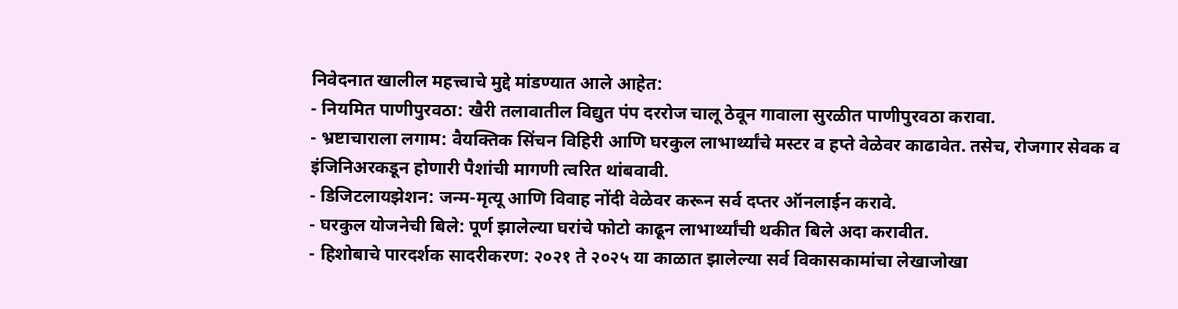निवेदनात खालील महत्त्वाचे मुद्दे मांडण्यात आले आहेत:
- नियमित पाणीपुरवठा: खैरी तलावातील विद्युत पंप दररोज चालू ठेवून गावाला सुरळीत पाणीपुरवठा करावा.
- भ्रष्टाचाराला लगाम: वैयक्तिक सिंचन विहिरी आणि घरकुल लाभार्थ्यांचे मस्टर व हप्ते वेळेवर काढावेत. तसेच, रोजगार सेवक व इंजिनिअरकडून होणारी पैशांची मागणी त्वरित थांबवावी.
- डिजिटलायझेशन: जन्म-मृत्यू आणि विवाह नोंदी वेळेवर करून सर्व दप्तर ऑनलाईन करावे.
- घरकुल योजनेची बिले: पूर्ण झालेल्या घरांचे फोटो काढून लाभार्थ्यांची थकीत बिले अदा करावीत.
- हिशोबाचे पारदर्शक सादरीकरण: २०२१ ते २०२५ या काळात झालेल्या सर्व विकासकामांचा लेखाजोखा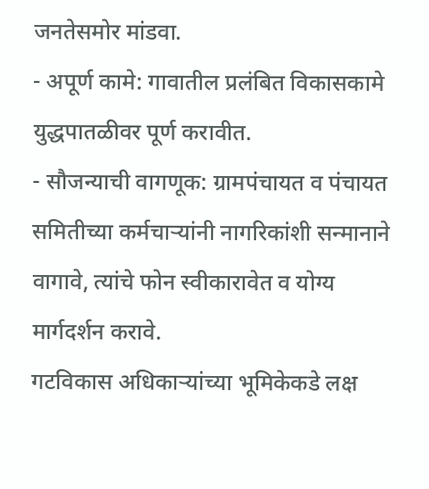जनतेसमोर मांडवा.
- अपूर्ण कामे: गावातील प्रलंबित विकासकामे युद्धपातळीवर पूर्ण करावीत.
- सौजन्याची वागणूक: ग्रामपंचायत व पंचायत समितीच्या कर्मचाऱ्यांनी नागरिकांशी सन्मानाने वागावे, त्यांचे फोन स्वीकारावेत व योग्य मार्गदर्शन करावे.
गटविकास अधिकाऱ्यांच्या भूमिकेकडे लक्ष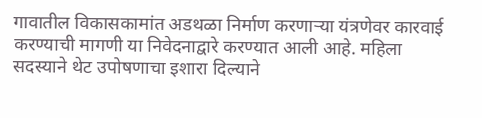गावातील विकासकामांत अडथळा निर्माण करणाऱ्या यंत्रणेवर कारवाई करण्याची मागणी या निवेदनाद्वारे करण्यात आली आहे. महिला सदस्याने थेट उपोषणाचा इशारा दिल्याने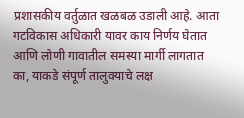प्रशासकीय वर्तुळात खळबळ उडाली आहे. आता गटविकास अधिकारी यावर काय निर्णय घेतात आणि लोणी गावातील समस्या मार्गी लागतात का, याकडे संपूर्ण तालुक्याचे लक्ष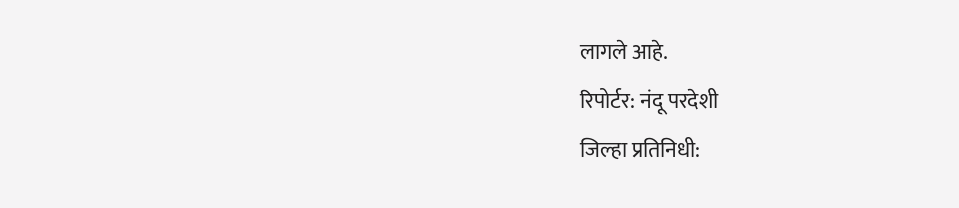लागले आहे.
रिपोर्टर: नंदू परदेशी
जिल्हा प्रतिनिधी: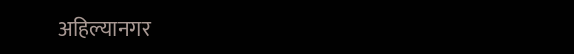अहिल्यानगर